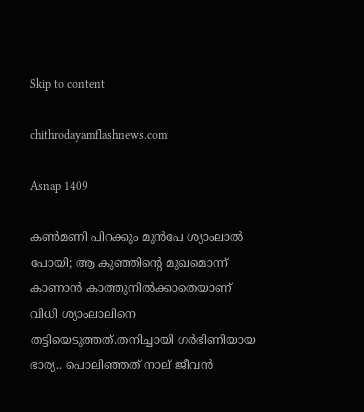Skip to content

chithrodayamflashnews.com

Asnap 1409

കൺമണി പിറക്കും മുൻപേ ശ്യാംലാൽ പോയി; ആ കുഞ്ഞിന്റെ മുഖമൊന്ന് കാണാൻ കാത്തുനിൽക്കാതെയാണ് വിധി ശ്യാംലാലിനെ തട്ടിയെടുത്തത്.തനിച്ചായി ഗർഭിണിയായ ഭാര്യ.. പൊലിഞ്ഞത് നാല് ജീവൻ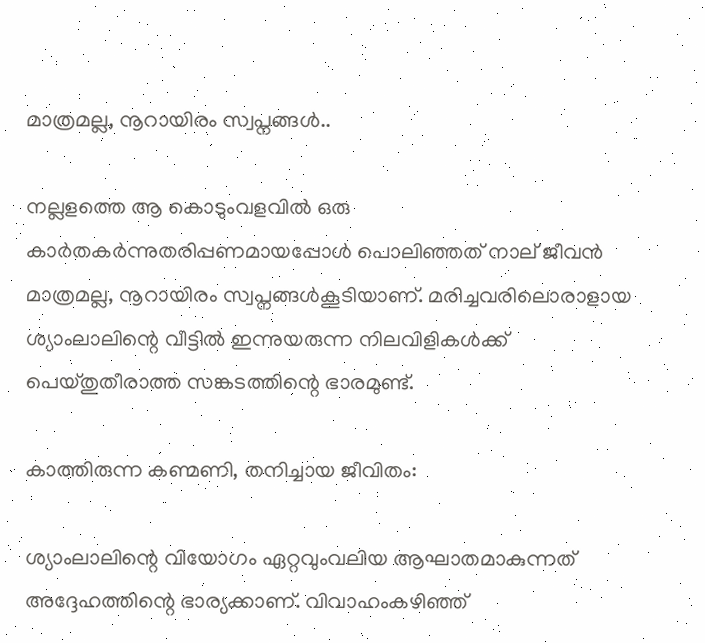മാത്രമല്ല, നൂറായിരം സ്വപ്നങ്ങൾ..

നല്ലളത്തെ ആ കൊടുംവളവിൽ ഒരു കാർതകർന്നുതരിപ്പണമായപ്പോൾ പൊലിഞ്ഞത് നാല് ജീവൻ മാത്രമല്ല, നൂറായിരം സ്വപ്നങ്ങൾകൂടിയാണ്. മരിച്ചവരിലൊരാളായ ശ്യാംലാലിന്റെ വീട്ടിൽ ഇന്നുയരുന്ന നിലവിളികൾക്ക് പെയ്തുതീരാത്ത സങ്കടത്തിന്റെ ഭാരമുണ്ട്.

കാത്തിരുന്ന കണ്മണി, തനിച്ചായ ജീവിതം:

ശ്യാംലാലിന്റെ വിയോഗം ഏറ്റവുംവലിയ ആഘാതമാകുന്നത് അദ്ദേഹത്തിന്റെ ഭാര്യക്കാണ്. വിവാഹംകഴിഞ്ഞ്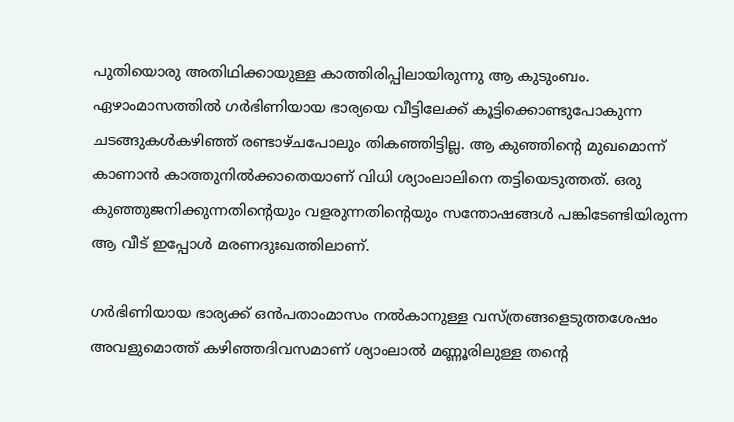പുതിയൊരു അതിഥിക്കായുള്ള കാത്തിരിപ്പിലായിരുന്നു ആ കുടുംബം. ഏഴാംമാസത്തിൽ ഗർഭിണിയായ ഭാര്യയെ വീട്ടിലേക്ക് കൂട്ടിക്കൊണ്ടുപോകുന്ന ചടങ്ങുകൾകഴിഞ്ഞ് രണ്ടാഴ്‌ചപോലും തികഞ്ഞിട്ടില്ല. ആ കുഞ്ഞിന്റെ മുഖമൊന്ന് കാണാൻ കാത്തുനിൽക്കാതെയാണ് വിധി ശ്യാംലാലിനെ തട്ടിയെടുത്തത്. ഒരു കുഞ്ഞുജനിക്കുന്നതിന്റെയും വളരുന്നതിന്റെയും സന്തോഷങ്ങൾ പങ്കിടേണ്ടിയിരുന്ന ആ വീട് ഇപ്പോൾ മരണദുഃഖത്തിലാണ്.

ഗർഭിണിയായ ഭാര്യക്ക് ഒൻപതാംമാസം നൽകാനുള്ള വസ്ത്രങ്ങളെടുത്തശേഷം അവളുമൊത്ത് കഴിഞ്ഞദിവസമാണ് ശ്യാംലാൽ മണ്ണൂരിലുള്ള തന്റെ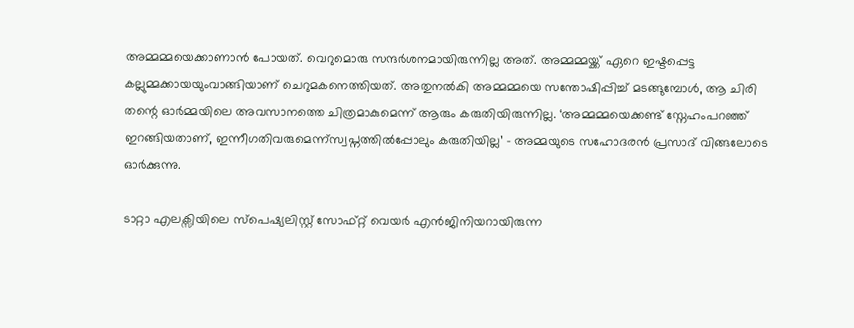അമ്മമ്മയെക്കാണാൻ പോയത്. വെറുമൊരു സന്ദർശനമായിരുന്നില്ല അത്. അമ്മമ്മയ്ക്ക് ഏറെ ഇഷ്ട‌പ്പെട്ട കല്ലുമ്മക്കായയുംവാങ്ങിയാണ് ചെറുമകനെത്തിയത്. അതുനൽകി അമ്മമ്മയെ സന്തോഷിപ്പിച്ച് മടങ്ങുമ്പോൾ, ആ ചിരി തന്റെ ഓർമ്മയിലെ അവസാനത്തെ ചിത്രമാകുമെന്ന് ആരും കരുതിയിരുന്നില്ല. ‘അമ്മമ്മയെക്കണ്ട് സ്നേഹംപറഞ്ഞ് ഇറങ്ങിയതാണ്, ഇന്നീഗതിവരുമെന്ന്സ്വപ്നത്തിൽപ്പോലും കരുതിയില്ല’ – അമ്മയുടെ സഹോദരൻ പ്രസാദ് വിങ്ങലോടെ ഓർക്കുന്നു.

ടാറ്റാ എലക്സിയിലെ സ്പെഷ്യലിസ്റ്റ് സോഫ്റ്റ് വെയർ എൻജിനിയറായിരുന്ന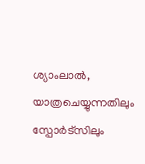ശ്യാംലാൽ, യാത്രചെയ്യുന്നതിലും സ്പോർട്‌സിലും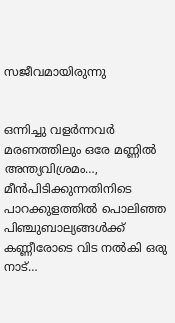സജീവമായിരുന്നു


ഒന്നിച്ചു വളർന്നവർ മരണത്തിലും ഒരേ മണ്ണിൽ അന്ത്യവിശ്രമം…, മീൻപിടിക്കുന്നതിനിടെ പാറക്കുളത്തിൽ പൊലിഞ്ഞ പിഞ്ചുബാല്യങ്ങൾക്ക് കണ്ണീരോടെ വിട നൽകി ഒരു നാട്…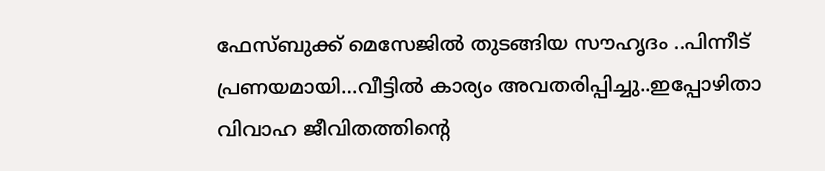ഫേസ്ബുക്ക് മെസേജിൽ തുടങ്ങിയ സൗഹൃദം ..പിന്നീട് പ്രണയമായി…വീട്ടിൽ കാര്യം അവതരിപ്പിച്ചു..ഇപ്പോഴിതാ വിവാഹ ജീവിതത്തിന്റെ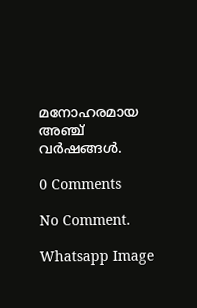മനോഹരമായ അഞ്ച് വർഷങ്ങൾ.

0 Comments

No Comment.

Whatsapp Image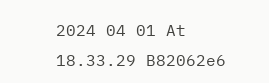2024 04 01 At 18.33.29 B82062e6